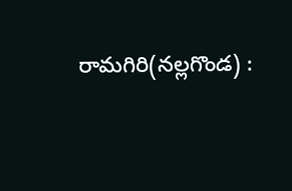రామగిరి(నల్లగొండ) :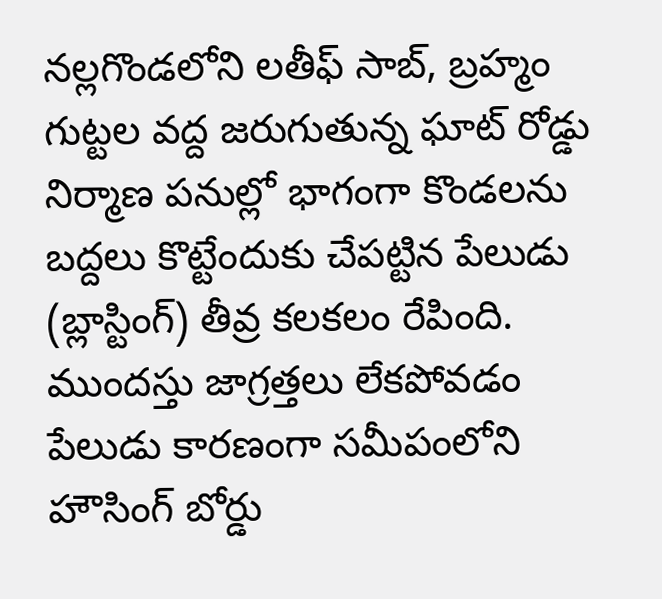నల్లగొండలోని లతీఫ్ సాబ్, బ్రహ్మం గుట్టల వద్ద జరుగుతున్న ఘాట్ రోడ్డు నిర్మాణ పనుల్లో భాగంగా కొండలను బద్దలు కొట్టేందుకు చేపట్టిన పేలుడు (బ్లాస్టింగ్) తీవ్ర కలకలం రేపింది. ముందస్తు జాగ్రత్తలు లేకపోవడం పేలుడు కారణంగా సమీపంలోని హౌసింగ్ బోర్డు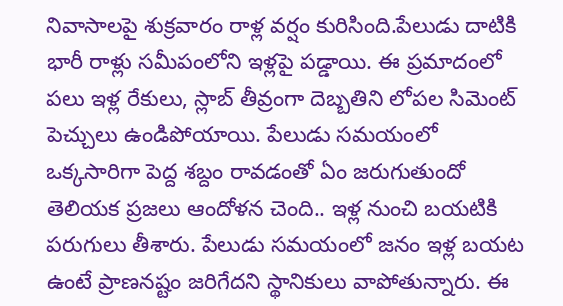నివాసాలపై శుక్రవారం రాళ్ల వర్షం కురిసింది.పేలుడు దాటికి భారీ రాళ్లు సమీపంలోని ఇళ్లపై పడ్డాయి. ఈ ప్రమాదంలో పలు ఇళ్ల రేకులు, స్లాబ్ తీవ్రంగా దెబ్బతిని లోపల సిమెంట్ పెచ్చులు ఉండిపోయాయి. పేలుడు సమయంలో ఒక్కసారిగా పెద్ద శబ్దం రావడంతో ఏం జరుగుతుందో తెలియక ప్రజలు ఆందోళన చెంది.. ఇళ్ల నుంచి బయటికి పరుగులు తీశారు. పేలుడు సమయంలో జనం ఇళ్ల బయట ఉంటే ప్రాణనష్టం జరిగేదని స్థానికులు వాపోతున్నారు. ఈ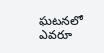ఘటనలో ఎవరూ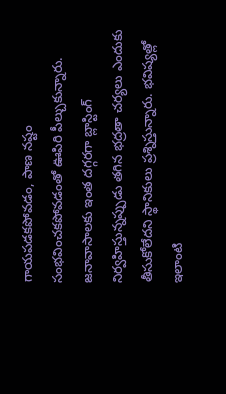గాయపడకపోవడం, పాణ నష్టం సంభవించకపోవడంతో ఊపిరి పీల్చుకున్నారు. జనావాసాలకు ఇంత దగ్గరగా బ్లాస్టింగ్ నిర్వహిస్తున్నప్పుడు తగిన భద్రతా చర్యలు ఎందుకు తీసుకోలేదని స్థానికులు ప్రశ్నిస్తున్నారు. భవిష్యత్లో ఇలాంటి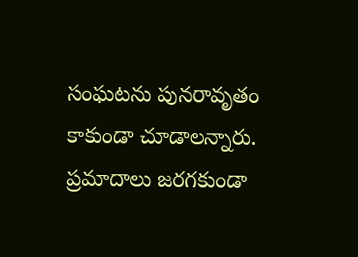సంఘటను పునరావృతం కాకుండా చూడాలన్నారు. ప్రమాదాలు జరగకుండా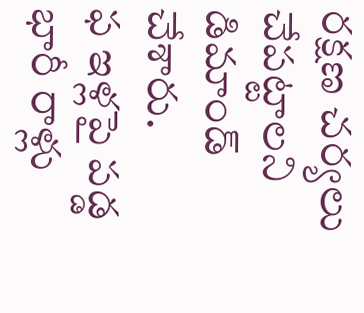రక్షణ చర్యలు చేపట్టాలని డిమాండ్ చేశారు.
ఫ ఇళ్లపై పడ్డ భారీ రాళ్లు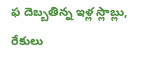ఫ దెబ్బతిన్న ఇళ్ల స్లాబ్లు, రేకులు